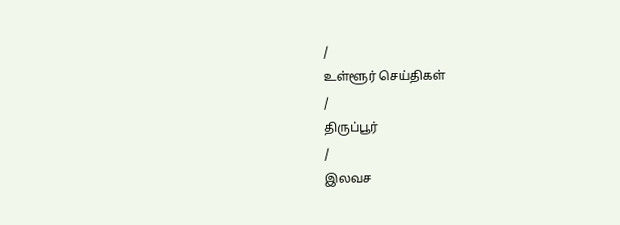/
உள்ளூர் செய்திகள்
/
திருப்பூர்
/
இலவச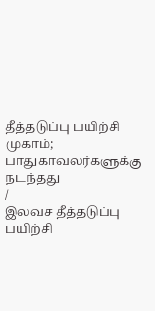தீத்தடுப்பு பயிற்சி முகாம்; பாதுகாவலர்களுக்கு நடந்தது
/
இலவச தீத்தடுப்பு பயிற்சி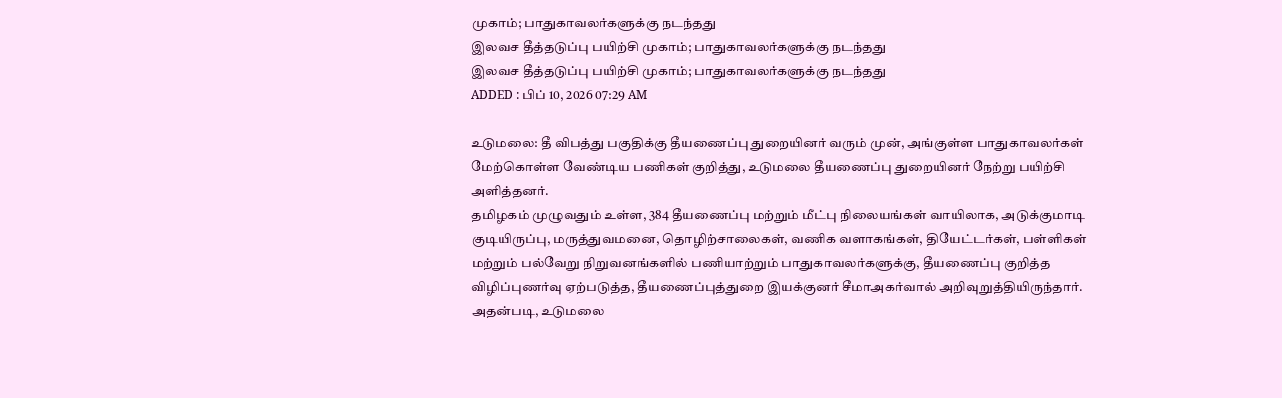முகாம்; பாதுகாவலர்களுக்கு நடந்தது
இலவச தீத்தடுப்பு பயிற்சி முகாம்; பாதுகாவலர்களுக்கு நடந்தது
இலவச தீத்தடுப்பு பயிற்சி முகாம்; பாதுகாவலர்களுக்கு நடந்தது
ADDED : பிப் 10, 2026 07:29 AM

உடுமலை: தீ விபத்து பகுதிக்கு தீயணைப்பு துறையினர் வரும் முன், அங்குள்ள பாதுகாவலர்கள் மேற்கொள்ள வேண்டிய பணிகள் குறித்து, உடுமலை தீயணைப்பு துறையினர் நேற்று பயிற்சி அளித்தனர்.
தமிழகம் முழுவதும் உள்ள, 384 தீயணைப்பு மற்றும் மீட்பு நிலையங்கள் வாயிலாக, அடுக்குமாடி குடியிருப்பு, மருத்துவமனை, தொழிற்சாலைகள், வணிக வளாகங்கள், தியேட்டர்கள், பள்ளிகள் மற்றும் பல்வேறு நிறுவனங்களில் பணியாற்றும் பாதுகாவலர்களுக்கு, தீயணைப்பு குறித்த விழிப்புணர்வு ஏற்படுத்த, தீயணைப்புத்துறை இயக்குனர் சீமாஅகர்வால் அறிவுறுத்தியிருந்தார்.
அதன்படி, உடுமலை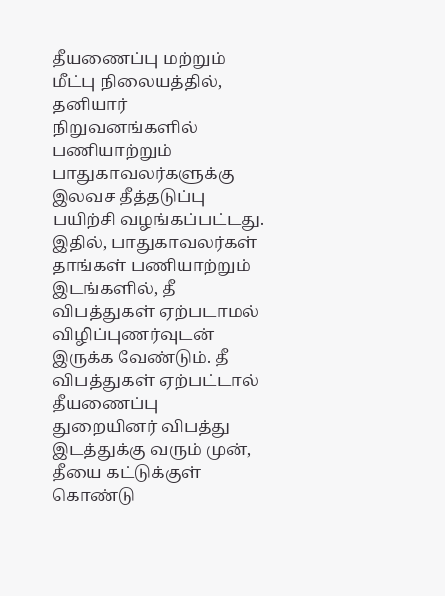தீயணைப்பு மற்றும் மீட்பு நிலையத்தில், தனியார் நிறுவனங்களில் பணியாற்றும் பாதுகாவலர்களுக்கு இலவச தீத்தடுப்பு பயிற்சி வழங்கப்பட்டது.
இதில், பாதுகாவலர்கள் தாங்கள் பணியாற்றும் இடங்களில், தீ விபத்துகள் ஏற்படாமல் விழிப்புணர்வுடன் இருக்க வேண்டும். தீ விபத்துகள் ஏற்பட்டால் தீயணைப்பு துறையினர் விபத்து இடத்துக்கு வரும் முன், தீயை கட்டுக்குள் கொண்டு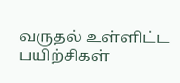வருதல் உள்ளிட்ட பயிற்சிகள்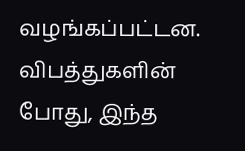வழங்கப்பட்டன.
விபத்துகளின் போது, இந்த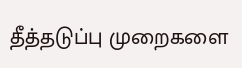தீத்தடுப்பு முறைகளை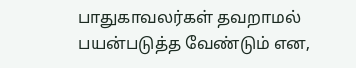பாதுகாவலர்கள் தவறாமல் பயன்படுத்த வேண்டும் என,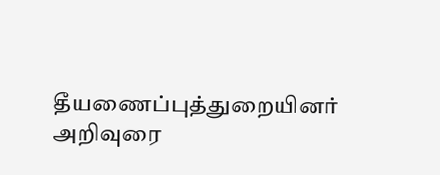தீயணைப்புத்துறையினர் அறிவுரை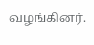வழங்கினர்.